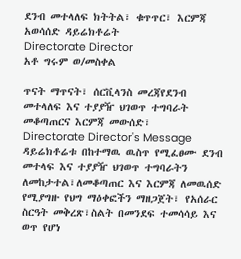ደንብ መተላለፍ ክትትል፣ ቁጥጥር፣ እርምጃ አወሳሰድ ዳይሬክቶሬት
Directorate Director
አቶ ግሩም ወ/መስቀል

ጥናት ማጥናት፣ ሰርቪላንስ መረጃየደንብ መተላለፍ እና ተያያዥ ህገወጥ ተግባራት መቆጣጠርና እርምጃ መውሰድ፣
Directorate Director's Message
ዳይሬክቶሬቱ በከተማዉ ዉስጥ የሚፈፀሙ ደንብ መተላፍ እና ተያያዥ ህገወጥ ተግባራትን ለመከታተል፣ለመቆጣጠር እና እርምጃ ለመዉሰድ የሚያግዙ የህግ ማዕቀፎችን ማዘጋጀት፣ የአሰራር ስርዓት መቅረጽ፣ስልት በመንደፍ ተመሳሳይ እና ወጥ የሆነ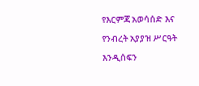የእርምጃ አወሳሰድ እና የንብረት አያያዝ ሥርዓት እንዲሰፍን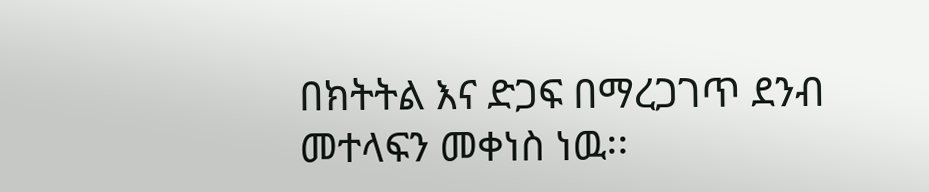በክትትል እና ድጋፍ በማረጋገጥ ደንብ መተላፍን መቀነስ ነዉ፡፡